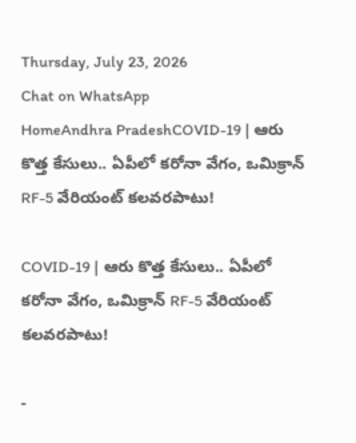Thursday, July 23, 2026
Chat on WhatsApp
HomeAndhra PradeshCOVID-19 | ఆరు కొత్త కేసులు.. ఏపీలో కరోనా వేగం, ఒమిక్రాన్ RF-5 వేరియంట్ కలవరపాటు!

COVID-19 | ఆరు కొత్త కేసులు.. ఏపీలో కరోనా వేగం, ఒమిక్రాన్ RF-5 వేరియంట్ కలవరపాటు!

-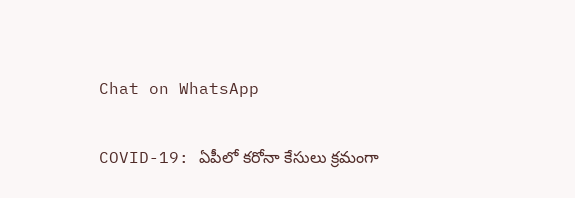Chat on WhatsApp

COVID-19: ఏపీలో కరోనా కేసులు క్రమంగా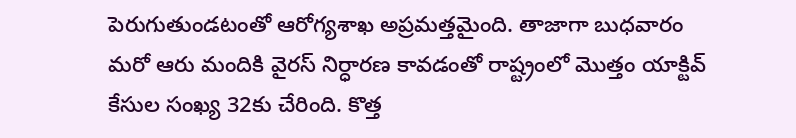పెరుగుతుండటంతో ఆరోగ్యశాఖ అప్రమత్తమైంది. తాజాగా బుధవారం మరో ఆరు మందికి వైరస్ నిర్ధారణ కావడంతో రాష్ట్రంలో మొత్తం యాక్టివ్ కేసుల సంఖ్య 32కు చేరింది. కొత్త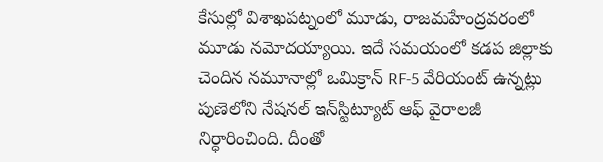కేసుల్లో విశాఖపట్నంలో మూడు, రాజమహేంద్రవరంలో మూడు నమోదయ్యాయి. ఇదే సమయంలో కడప జిల్లాకు చెందిన నమూనాల్లో ఒమిక్రాన్ RF-5 వేరియంట్ ఉన్నట్లు పుణెలోని నేషనల్ ఇన్‌స్టిట్యూట్ ఆఫ్ వైరాలజీ నిర్ధారించింది. దీంతో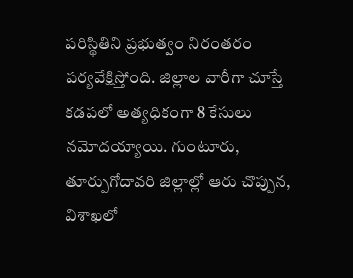పరిస్థితిని ప్రభుత్వం నిరంతరం పర్యవేక్షిస్తోంది. జిల్లాల వారీగా చూస్తే కడపలో అత్యధికంగా 8 కేసులు నమోదయ్యాయి. గుంటూరు, తూర్పుగోదావరి జిల్లాల్లో ఆరు చొప్పున, విశాఖలో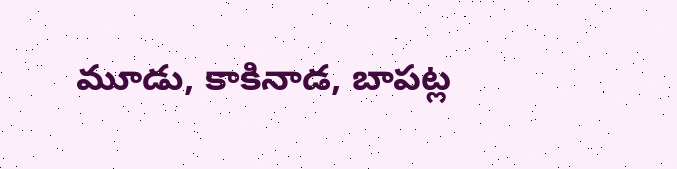మూడు, కాకినాడ, బాపట్ల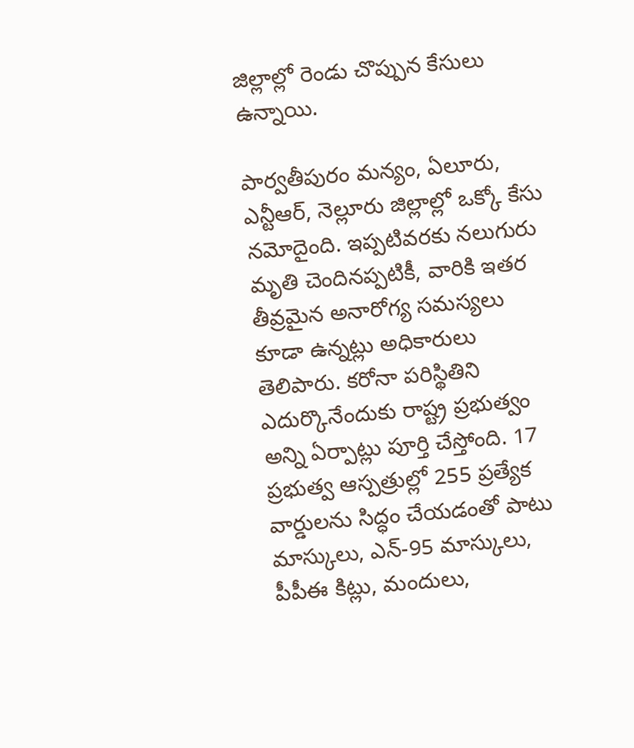జిల్లాల్లో రెండు చొప్పున కేసులు ఉన్నాయి.

పార్వతీపురం మన్యం, ఏలూరు, ఎన్టీఆర్, నెల్లూరు జిల్లాల్లో ఒక్కో కేసు నమోదైంది. ఇప్పటివరకు నలుగురు మృతి చెందినప్పటికీ, వారికి ఇతర తీవ్రమైన అనారోగ్య సమస్యలు కూడా ఉన్నట్లు అధికారులు తెలిపారు. కరోనా పరిస్థితిని ఎదుర్కొనేందుకు రాష్ట్ర ప్రభుత్వం అన్ని ఏర్పాట్లు పూర్తి చేస్తోంది. 17 ప్రభుత్వ ఆస్పత్రుల్లో 255 ప్రత్యేక వార్డులను సిద్ధం చేయడంతో పాటు మాస్కులు, ఎన్-95 మాస్కులు, పీపీఈ కిట్లు, మందులు,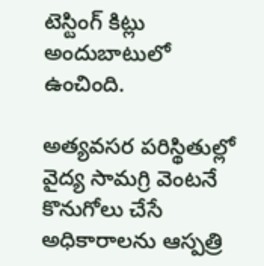టెస్టింగ్ కిట్లు అందుబాటులో ఉంచింది.

అత్యవసర పరిస్థితుల్లో వైద్య సామగ్రి వెంటనే కొనుగోలు చేసే అధికారాలను ఆస్పత్రి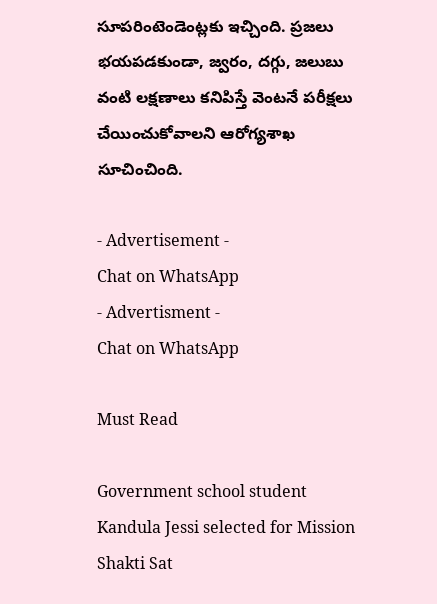సూపరింటెండెంట్లకు ఇచ్చింది. ప్రజలు భయపడకుండా, జ్వరం, దగ్గు, జలుబు వంటి లక్షణాలు కనిపిస్తే వెంటనే పరీక్షలు చేయించుకోవాలని ఆరోగ్యశాఖ సూచించింది.

- Advertisement -
Chat on WhatsApp
- Advertisment -
Chat on WhatsApp

Must Read

Government school student Kandula Jessi selected for Mission Shakti Sat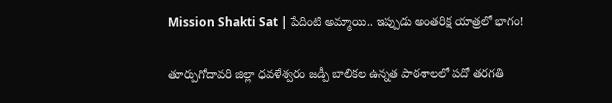Mission Shakti Sat | పేదింటి అమ్మాయి.. ఇప్పుడు అంతరిక్ష యాత్రలో భాగం!

తూర్పుగోదావరి జిల్లా ధవళేశ్వరం జడ్పీ బాలికల ఉన్నత పాఠశాలలో పదో తరగతి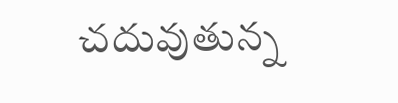చదువుతున్న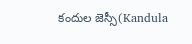కందుల జెస్సీ(Kandula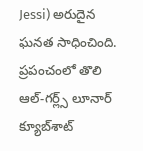Jessi) అరుదైన ఘనత సాధించింది. ప్రపంచంలో తొలి ఆల్-గర్ల్స్ లూనార్ క్యూబ్‌శాట్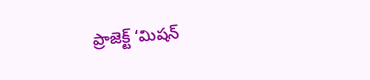ప్రాజెక్ట్ ‘మిషన్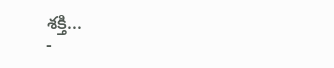శక్తి...
-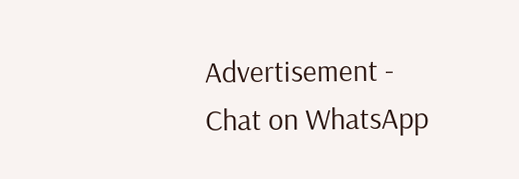Advertisement -
Chat on WhatsApp